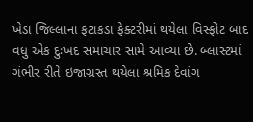ખેડા જિલ્લાના ફટાકડા ફેક્ટરીમાં થયેલા વિસ્ફોટ બાદ વધુ એક દુઃખદ સમાચાર સામે આવ્યા છે. બ્લાસ્ટમાં ગંભીર રીતે ઇજાગ્રસ્ત થયેલા શ્રમિક દેવાંગ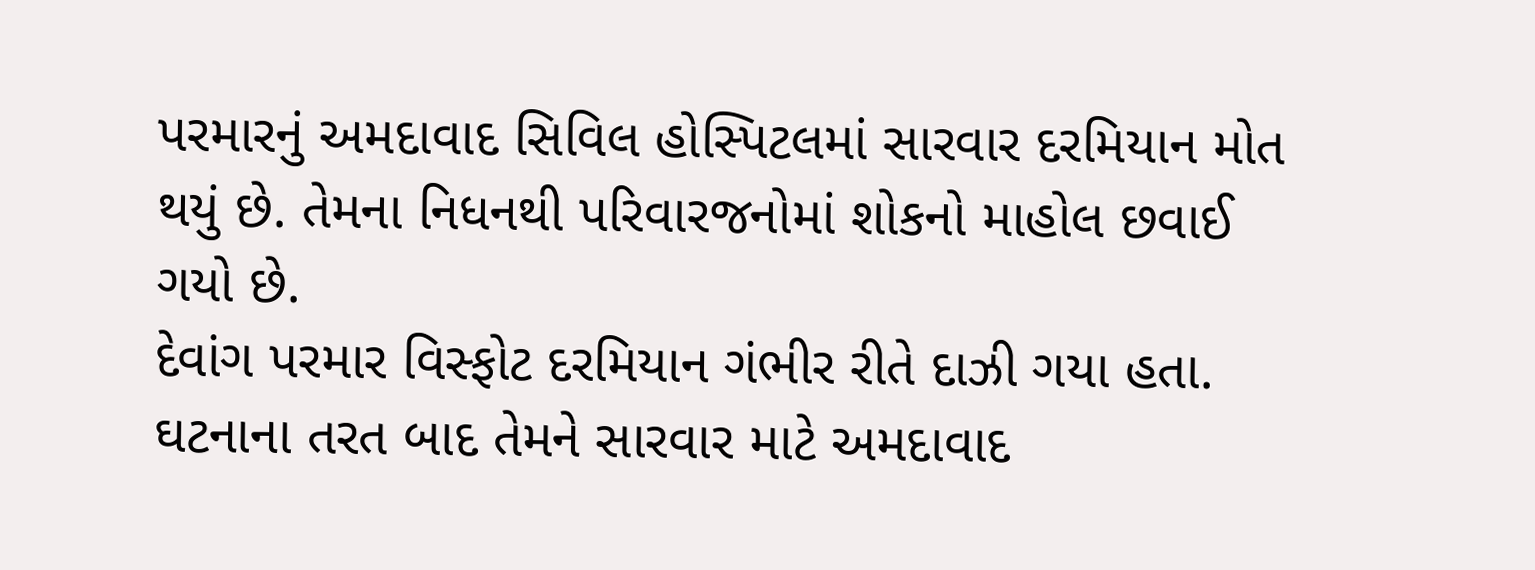પરમારનું અમદાવાદ સિવિલ હોસ્પિટલમાં સારવાર દરમિયાન મોત થયું છે. તેમના નિધનથી પરિવારજનોમાં શોકનો માહોલ છવાઈ ગયો છે.
દેવાંગ પરમાર વિસ્ફોટ દરમિયાન ગંભીર રીતે દાઝી ગયા હતા. ઘટનાના તરત બાદ તેમને સારવાર માટે અમદાવાદ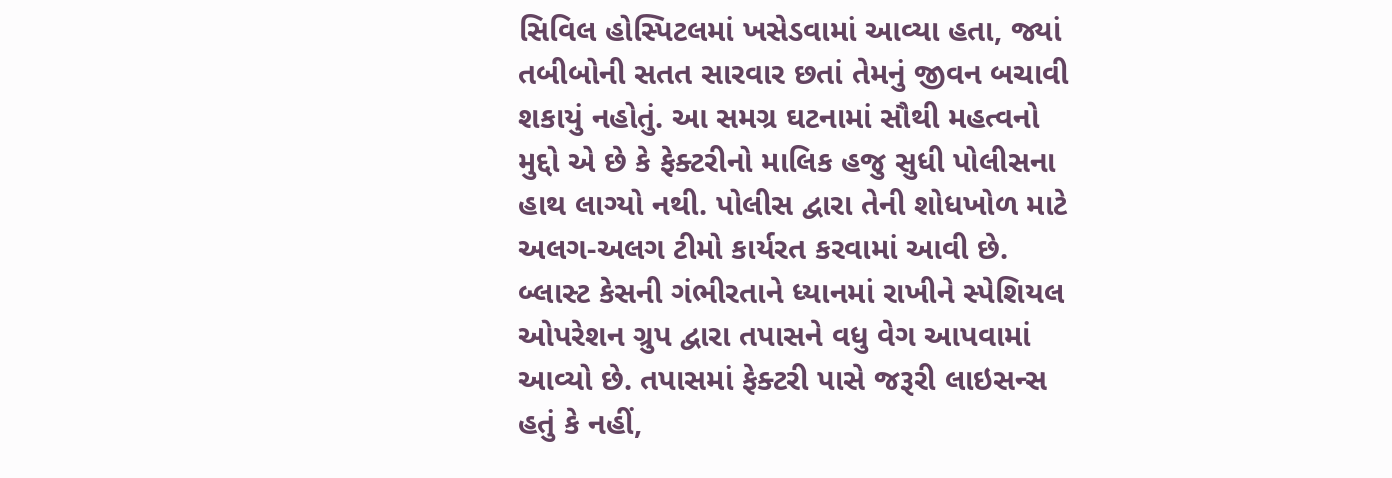સિવિલ હોસ્પિટલમાં ખસેડવામાં આવ્યા હતા, જ્યાં તબીબોની સતત સારવાર છતાં તેમનું જીવન બચાવી શકાયું નહોતું. આ સમગ્ર ઘટનામાં સૌથી મહત્વનો મુદ્દો એ છે કે ફેક્ટરીનો માલિક હજુ સુધી પોલીસના હાથ લાગ્યો નથી. પોલીસ દ્વારા તેની શોધખોળ માટે અલગ-અલગ ટીમો કાર્યરત કરવામાં આવી છે.
બ્લાસ્ટ કેસની ગંભીરતાને ધ્યાનમાં રાખીને સ્પેશિયલ ઓપરેશન ગ્રુપ દ્વારા તપાસને વધુ વેગ આપવામાં આવ્યો છે. તપાસમાં ફેક્ટરી પાસે જરૂરી લાઇસન્સ હતું કે નહીં,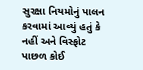સુરક્ષા નિયમોનું પાલન કરવામાં આવ્યું હતું કે નહીં અને વિસ્ફોટ પાછળ કોઈ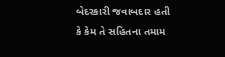બેદરકારી જવાબદાર હતી કે કેમ તે સહિતના તમામ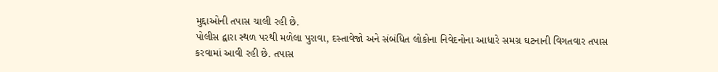મુદ્દાઓની તપાસ ચાલી રહી છે.
પોલીસ દ્વારા સ્થળ પરથી મળેલા પુરાવા, દસ્તાવેજો અને સંબંધિત લોકોના નિવેદનોના આધારે સમગ્ર ઘટનાની વિગતવાર તપાસ કરવામાં આવી રહી છે. તપાસ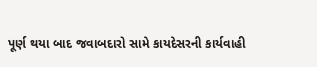પૂર્ણ થયા બાદ જવાબદારો સામે કાયદેસરની કાર્યવાહી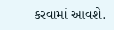કરવામાં આવશે.